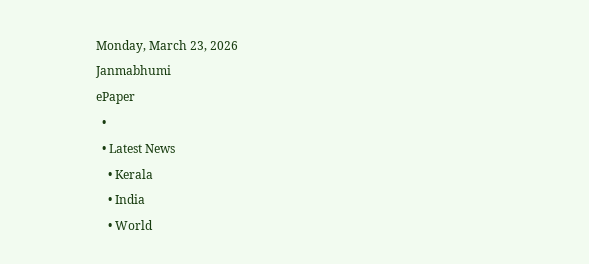Monday, March 23, 2026
Janmabhumi
ePaper
  •
  • Latest News
    • Kerala
    • India
    • World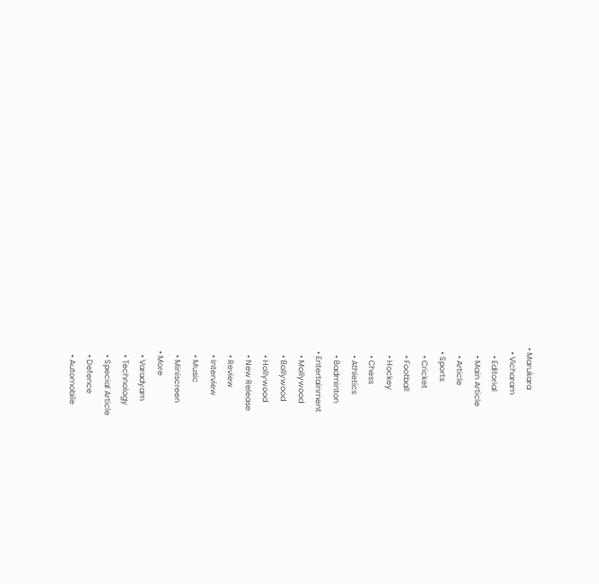• Marukara
  • Vicharam
    • Editorial
    • Main Article
    • Article
  • Sports
    • Cricket
    • Football
    • Hockey
    • Chess
    • Athletics
    • Badminton
  • Entertainment
    • Mollywood
    • Bollywood
    • Hollywood
    • New Release
    • Review
    • Interview
    • Music
    • Miniscreen
  • More
    • Varadyam
    • Technology
    • Special Article
    • Defence
    • Automobile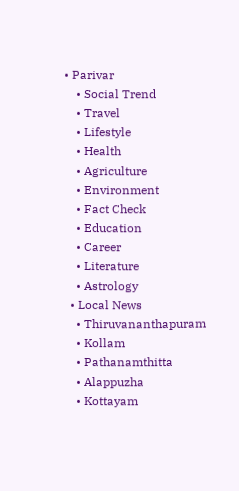• Parivar
    • Social Trend
    • Travel
    • Lifestyle
    • Health
    • Agriculture
    • Environment
    • Fact Check
    • Education
    • Career
    • Literature
    • Astrology
  • Local News
    • Thiruvananthapuram
    • Kollam
    • Pathanamthitta
    • Alappuzha
    • Kottayam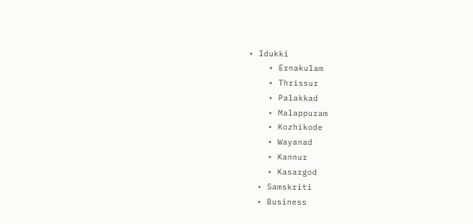• Idukki
    • Ernakulam
    • Thrissur
    • Palakkad
    • Malappuram
    • Kozhikode
    • Wayanad
    • Kannur
    • Kasargod
  • Samskriti
  • Business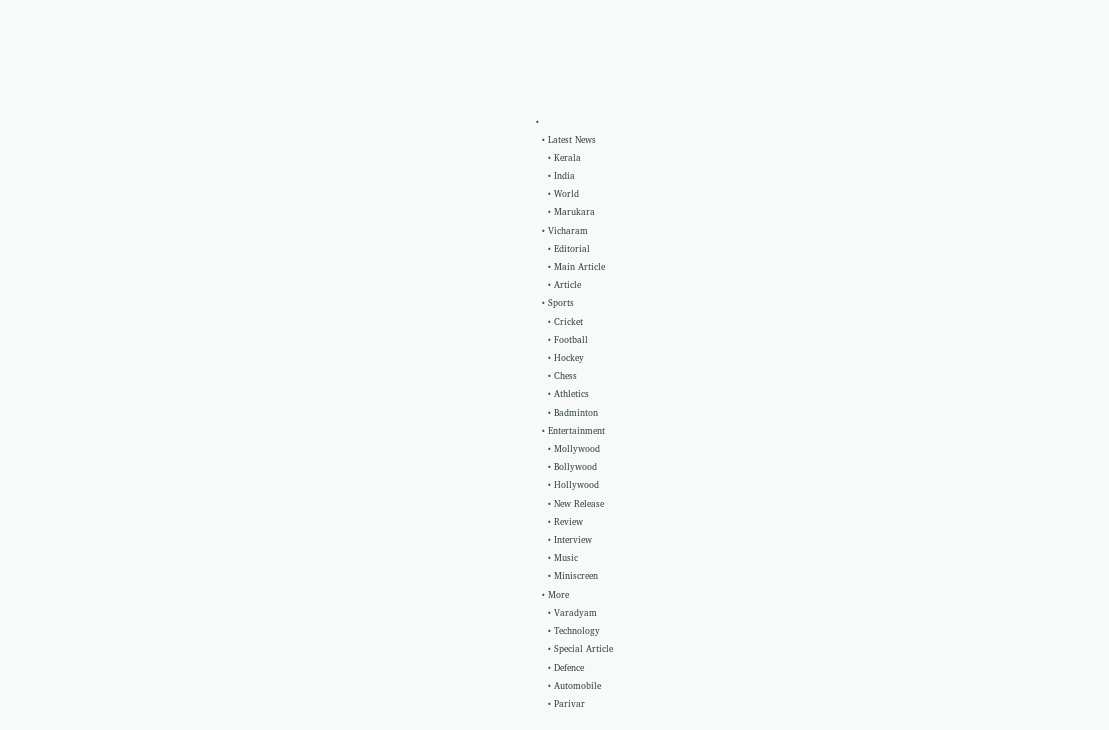•
  • Latest News
    • Kerala
    • India
    • World
    • Marukara
  • Vicharam
    • Editorial
    • Main Article
    • Article
  • Sports
    • Cricket
    • Football
    • Hockey
    • Chess
    • Athletics
    • Badminton
  • Entertainment
    • Mollywood
    • Bollywood
    • Hollywood
    • New Release
    • Review
    • Interview
    • Music
    • Miniscreen
  • More
    • Varadyam
    • Technology
    • Special Article
    • Defence
    • Automobile
    • Parivar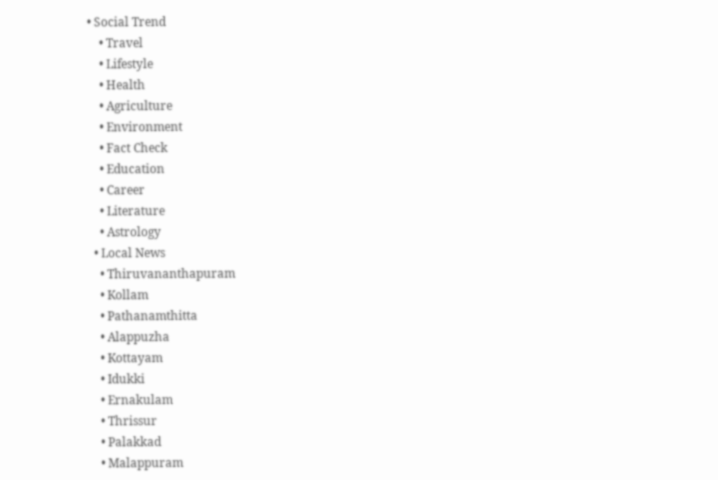• Social Trend
    • Travel
    • Lifestyle
    • Health
    • Agriculture
    • Environment
    • Fact Check
    • Education
    • Career
    • Literature
    • Astrology
  • Local News
    • Thiruvananthapuram
    • Kollam
    • Pathanamthitta
    • Alappuzha
    • Kottayam
    • Idukki
    • Ernakulam
    • Thrissur
    • Palakkad
    • Malappuram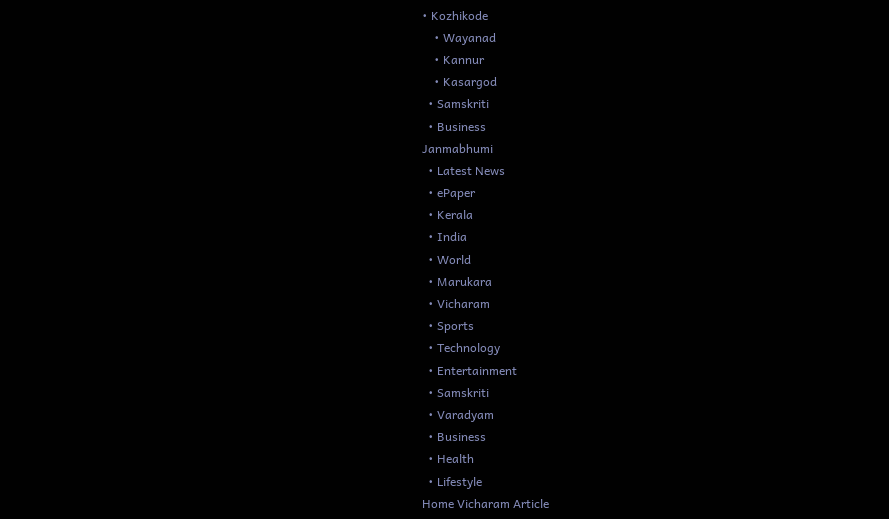• Kozhikode
    • Wayanad
    • Kannur
    • Kasargod
  • Samskriti
  • Business
Janmabhumi
  • Latest News
  • ePaper
  • Kerala
  • India
  • World
  • Marukara
  • Vicharam
  • Sports
  • Technology
  • Entertainment
  • Samskriti
  • Varadyam
  • Business
  • Health
  • Lifestyle
Home Vicharam Article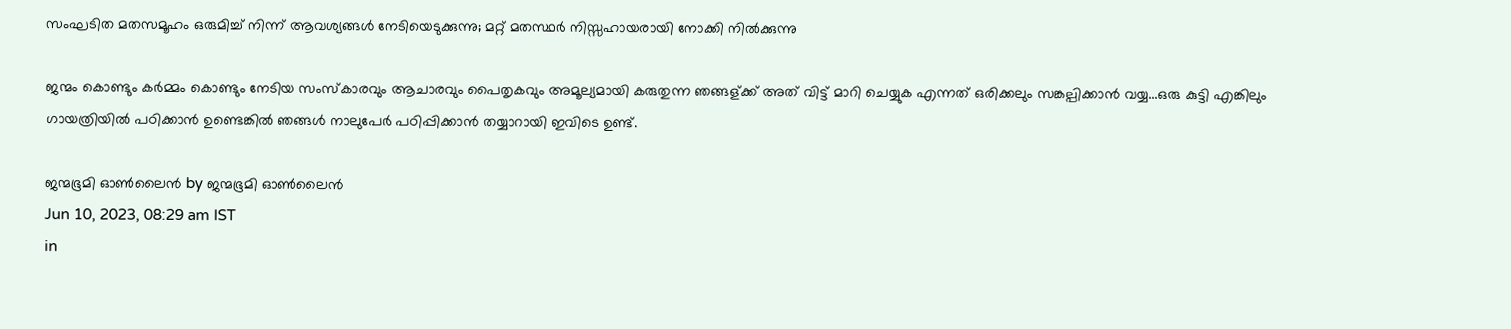സംഘടിത മതസമൂഹം ഒരുമിച്ച് നിന്ന് ആവശ്യങ്ങൾ നേടിയെടുക്കുന്നു; മറ്റ് മതസ്ഥർ നിസ്സഹായരായി നോക്കി നില്‍ക്കുന്നു

ജന്മം കൊണ്ടും കർമ്മം കൊണ്ടും നേടിയ സംസ്കാരവും ആചാരവും പൈതൃകവും അമൂല്യമായി കരുതുന്ന ഞങ്ങള്ക്ക് അത് വിട്ട് മാറി ചെയ്യുക എന്നത് ഒരിക്കലും സങ്കല്പിക്കാൻ വയ്യ...ഒരു കുട്ടി എങ്കിലും ഗായത്രിയില്‍ പഠിക്കാൻ ഉണ്ടെങ്കിൽ ഞങ്ങൾ നാലുപേർ പഠിപ്പിക്കാൻ തയ്യാറായി ഇവിടെ ഉണ്ട്.

ജന്മഭൂമി ഓണ്‍ലൈന്‍ by ജന്മഭൂമി ഓണ്‍ലൈന്‍
Jun 10, 2023, 08:29 am IST
in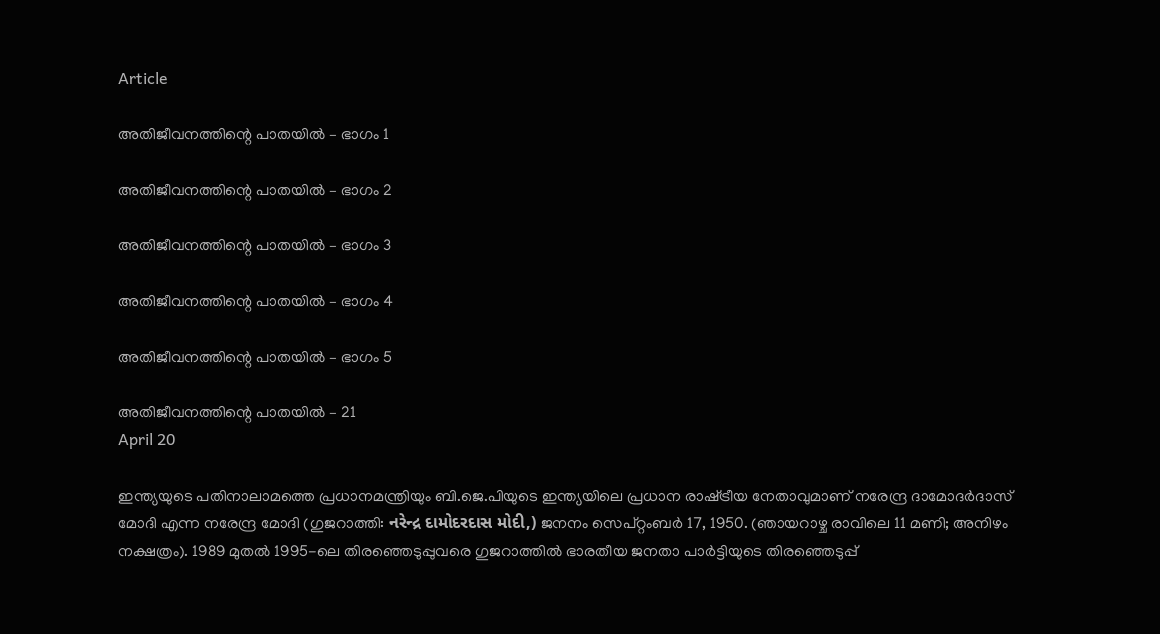Article

അതിജീവനത്തിന്റെ പാതയിൽ – ഭാഗം 1

അതിജീവനത്തിന്റെ പാതയിൽ – ഭാഗം 2

അതിജീവനത്തിന്റെ പാതയിൽ – ഭാഗം 3

അതിജീവനത്തിന്റെ പാതയിൽ – ഭാഗം 4

അതിജീവനത്തിന്റെ പാതയിൽ – ഭാഗം 5

അതിജീവനത്തിന്റെ പാതയിൽ – 21
April 20

ഇന്ത്യയുടെ പതിനാലാമത്തെ പ്രധാനമന്ത്രിയും ബി.ജെ.പിയുടെ ഇന്ത്യയിലെ പ്രധാന രാഷ്‌ട്രീയ നേതാവുമാണ് നരേന്ദ്ര ദാമോദർദാസ് മോദി എന്ന നരേന്ദ്ര മോദി (ഗുജറാത്തി: નરેન્દ્ર દામોદરદાસ મોદી,) ജനനം സെപ്റ്റംബർ 17, 1950. (ഞായറാഴ്ച രാവിലെ 11 മണി; അനിഴം നക്ഷത്രം). 1989 മുതൽ 1995-ലെ തിരഞ്ഞെടുപ്പുവരെ ഗുജറാത്തിൽ ഭാരതീയ ജനതാ പാർട്ടിയുടെ തിരഞ്ഞെടുപ്പ്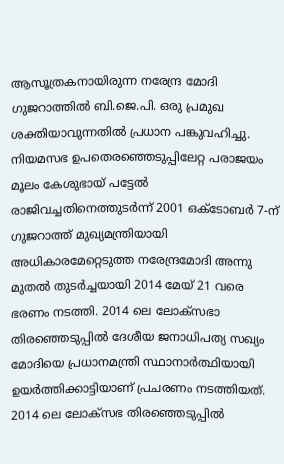ആസൂത്രകനായിരുന്ന നരേന്ദ്ര മോദി ഗുജറാത്തിൽ ബി.ജെ.പി. ഒരു പ്രമുഖ ശക്തിയാവുന്നതിൽ പ്രധാന പങ്കുവഹിച്ചു. നിയമസഭ ഉപതെരഞ്ഞെടുപ്പിലേറ്റ പരാജയം മൂലം കേശുഭായ് പട്ടേൽ രാജിവച്ചതിനെത്തുടർന്ന് 2001 ഒക്ടോബർ 7-ന് ഗുജറാത്ത് മുഖ്യമന്ത്രിയായി അധികാരമേറ്റെടുത്ത നരേന്ദ്രമോദി അന്നു മുതൽ തുടർച്ചയായി 2014 മേയ് 21 വരെ ഭരണം നടത്തി. 2014 ലെ ലോക്സഭാ തിരഞ്ഞെടുപ്പിൽ ദേശീയ ജനാധിപത്യ സഖ്യം മോദിയെ പ്രധാനമന്ത്രി സ്ഥാനാർത്ഥിയായി ഉയർത്തിക്കാട്ടിയാണ് പ്രചരണം നടത്തിയത്. 2014 ലെ ലോക്സഭ തിരഞ്ഞെടുപ്പിൽ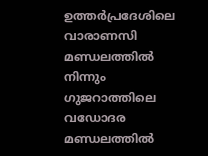ഉത്തർപ്രദേശിലെ വാരാണസി മണ്ഡലത്തിൽ നിന്നും ഗുജറാത്തിലെ വഡോദര മണ്ഡലത്തിൽ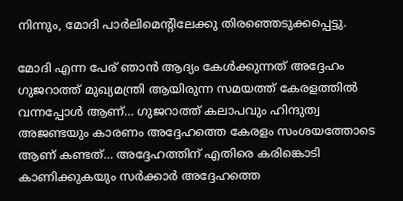നിന്നും, മോദി പാർലിമെന്റിലേക്കു തിരഞ്ഞെടുക്കപ്പെട്ടു.

മോദി എന്ന പേര് ഞാൻ ആദ്യം കേൾക്കുന്നത് അദ്ദേഹം ഗുജറാത്ത് മുഖ്യമന്ത്രി ആയിരുന്ന സമയത്ത് കേരളത്തിൽ വന്നപ്പോൾ ആണ്… ഗുജറാത്ത് കലാപവും ഹിന്ദുത്വ അജണ്ടയും കാരണം അദ്ദേഹത്തെ കേരളം സംശയത്തോടെ ആണ് കണ്ടത്… അദ്ദേഹത്തിന് എതിരെ കരിങ്കൊടി കാണിക്കുകയും സര്‍ക്കാര്‍ അദ്ദേഹത്തെ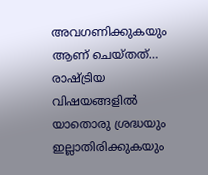അവഗണിക്കുകയും ആണ് ചെയ്തത്… രാഷ്‌ട്രിയ വിഷയങ്ങളിൽ യാതൊരു ശ്രദ്ധയും ഇല്ലാതിരിക്കുകയും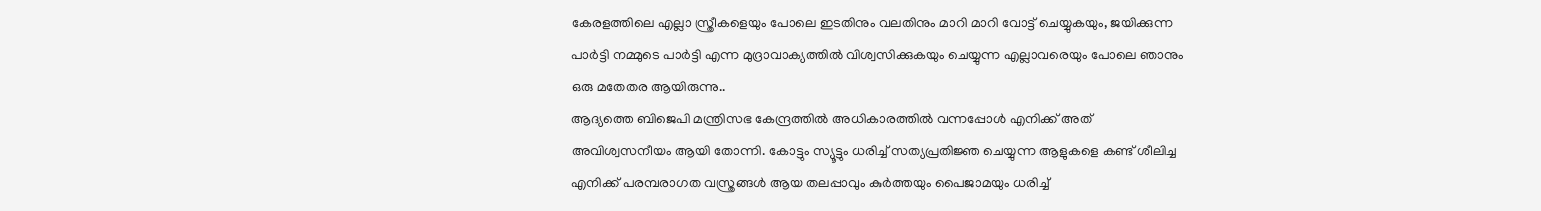കേരളത്തിലെ എല്ലാ സ്ത്രീകളെയും പോലെ ഇടതിനും വലതിനും മാറി മാറി വോട്ട് ചെയ്യുകയും, ജയിക്കുന്ന പാർട്ടി നമ്മുടെ പാർട്ടി എന്ന മുദ്രാവാക്യത്തിൽ വിശ്വസിക്കുകയും ചെയ്യുന്ന എല്ലാവരെയും പോലെ ഞാനും ഒരു മതേതര ആയിരുന്നു..
ആദ്യത്തെ ബിജെപി മന്ത്രിസഭ കേന്ദ്രത്തിൽ അധികാരത്തിൽ വന്നപ്പോൾ എനിക്ക് അത് അവിശ്വസനീയം ആയി തോന്നി. കോട്ടും സ്യൂട്ടും ധരിച്ച് സത്യപ്രതിജ്ഞ ചെയ്യുന്ന ആളുകളെ കണ്ട് ശീലിച്ച എനിക്ക് പരമ്പരാഗത വസ്ത്രങ്ങൾ ആയ തലപ്പാവും കുർത്തയും പൈജാമയും ധരിച്ച്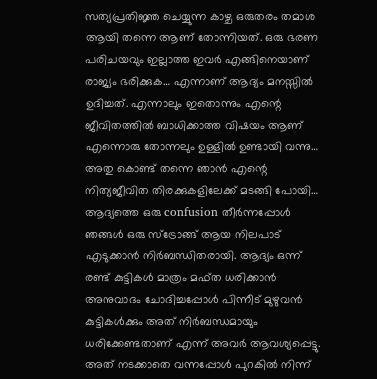സത്യപ്രതിജ്ഞ ചെയ്യുന്ന കാഴ്ച ഒരുതരം തമാശ ആയി തന്നെ ആണ് തോന്നിയത്. ഒരു ഭരണ പരിചയവും ഇല്ലാത്ത ഇവർ എങ്ങിനെയാണ് രാജ്യം ഭരിക്കുക… എന്നാണ് ആദ്യം മനസ്സിൽ ഉദിച്ചത്. എന്നാലും ഇതൊന്നും എന്റെ ജീവിതത്തിൽ ബാധിക്കാത്ത വിഷയം ആണ് എന്നൊരു തോന്നലും ഉള്ളിൽ ഉണ്ടായി വന്നു… അതു കൊണ്ട് തന്നെ ഞാൻ എന്റെ നിത്യജീവിത തിരക്കുകളിലേക്ക് മടങ്ങി പോയി…
ആദ്യത്തെ ഒരു confusion തീർന്നപ്പോൾ ഞങ്ങള്‍ ഒരു സ്ട്രോങ്ങ് ആയ നിലപാട് എടുക്കാൻ നിർബന്ധിതരായി. ആദ്യം ഒന്ന് രണ്ട് കുട്ടികൾ മാത്രം മഫ്ത ധരിക്കാൻ അനുവാദം ചോദിച്ചപ്പോൾ പിന്നീട് മുഴുവൻ കുട്ടികൾക്കും അത് നിർബന്ധമായും ധരിക്കേണ്ടതാണ് എന്ന് അവർ ആവശ്യപ്പെട്ടു. അത് നടക്കാതെ വന്നപ്പോൾ പുറകിൽ നിന്ന്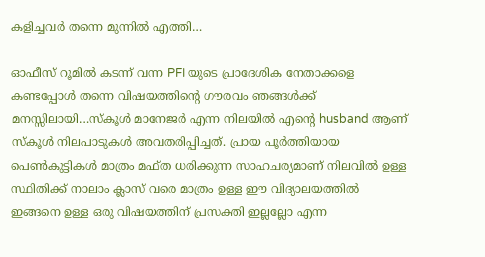കളിച്ചവർ തന്നെ മുന്നിൽ എത്തി…

ഓഫീസ് റൂമിൽ കടന്ന് വന്ന PFI യുടെ പ്രാദേശിക നേതാക്കളെ കണ്ടപ്പോൾ തന്നെ വിഷയത്തിന്റെ ഗൗരവം ഞങ്ങള്‍ക്ക് മനസ്സിലായി…സ്കൂൾ മാനേജർ എന്ന നിലയിൽ എന്റെ husband ആണ് സ്കൂൾ നിലപാടുകൾ അവതരിപ്പിച്ചത്. പ്രായ പൂർത്തിയായ പെൺകുട്ടികൾ മാത്രം മഫ്ത ധരിക്കുന്ന സാഹചര്യമാണ് നിലവിൽ ഉള്ള സ്ഥിതിക്ക് നാലാം ക്ലാസ് വരെ മാത്രം ഉള്ള ഈ വിദ്യാലയത്തിൽ ഇങ്ങനെ ഉള്ള ഒരു വിഷയത്തിന് പ്രസക്തി ഇല്ലല്ലോ എന്ന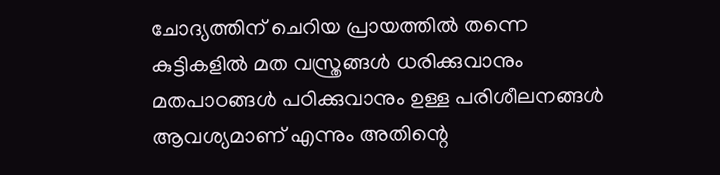ചോദ്യത്തിന് ചെറിയ പ്രായത്തിൽ തന്നെ കുട്ടികളിൽ മത വസ്ത്രങ്ങൾ ധരിക്കുവാനും മതപാഠങ്ങൾ പഠിക്കുവാനും ഉള്ള പരിശീലനങ്ങൾ ആവശ്യമാണ് എന്നും അതിന്റെ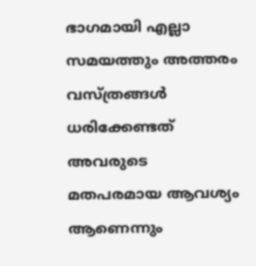ഭാഗമായി എല്ലാ സമയത്തും അത്തരം വസ്ത്രങ്ങൾ ധരിക്കേണ്ടത് അവരുടെ മതപരമായ ആവശ്യം ആണെന്നും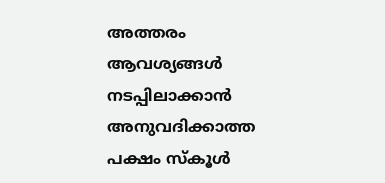അത്തരം ആവശ്യങ്ങൾ നടപ്പിലാക്കാൻ അനുവദിക്കാത്ത പക്ഷം സ്കൂൾ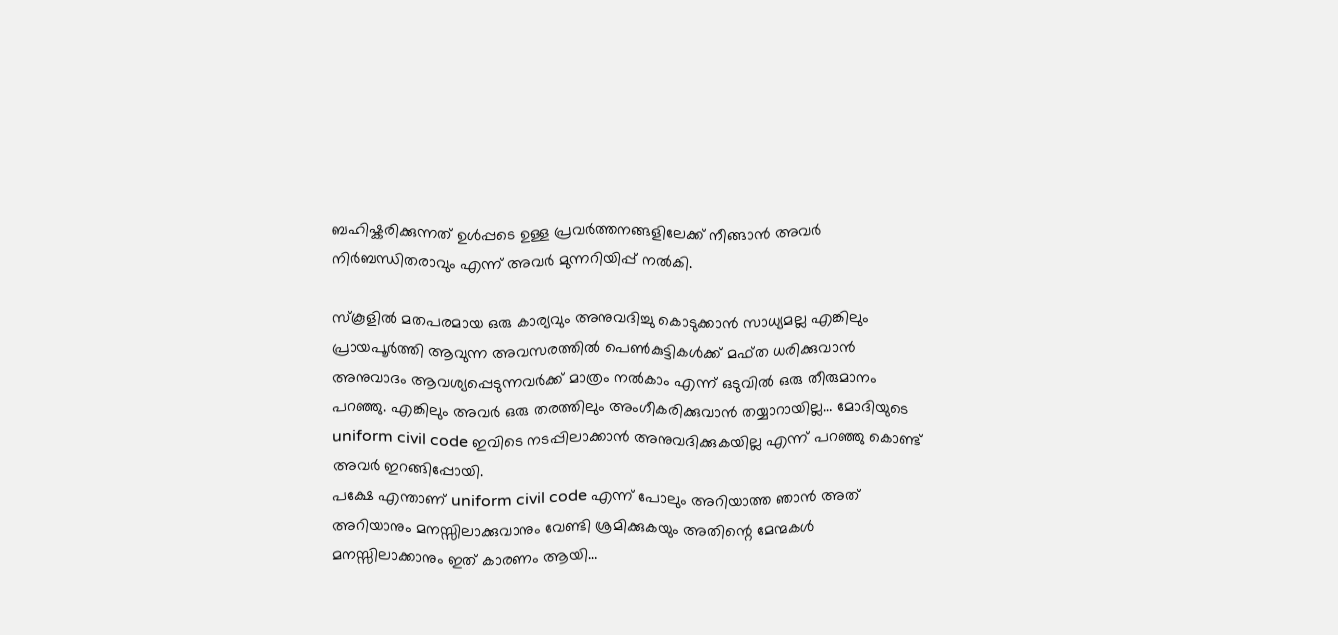ബഹിഷ്കരിക്കുന്നത് ഉൾപ്പടെ ഉള്ള പ്രവർത്തനങ്ങളിലേക്ക് നീങ്ങാൻ അവർ നിർബന്ധിതരാവും എന്ന് അവർ മുന്നറിയിപ്പ് നൽകി.

സ്കൂളിൽ മതപരമായ ഒരു കാര്യവും അനുവദിച്ചു കൊടുക്കാൻ സാധ്യമല്ല എങ്കിലും പ്രായപൂർത്തി ആവുന്ന അവസരത്തിൽ പെൺകുട്ടികൾക്ക് മഫ്ത ധരിക്കുവാൻ അനുവാദം ആവശ്യപ്പെടുന്നവർക്ക് മാത്രം നൽകാം എന്ന് ഒടുവിൽ ഒരു തീരുമാനം പറഞ്ഞു. എങ്കിലും അവർ ഒരു തരത്തിലും അംഗീകരിക്കുവാൻ തയ്യാറായില്ല… മോദിയുടെ uniform civil code ഇവിടെ നടപ്പിലാക്കാൻ അനുവദിക്കുകയില്ല എന്ന് പറഞ്ഞു കൊണ്ട് അവർ ഇറങ്ങിപ്പോയി.
പക്ഷേ എന്താണ് uniform civil code എന്ന് പോലും അറിയാത്ത ഞാൻ അത് അറിയാനും മനസ്സിലാക്കുവാനും വേണ്ടി ശ്രമിക്കുകയും അതിന്റെ മേന്മകൾ മനസ്സിലാക്കാനും ഇത് കാരണം ആയി…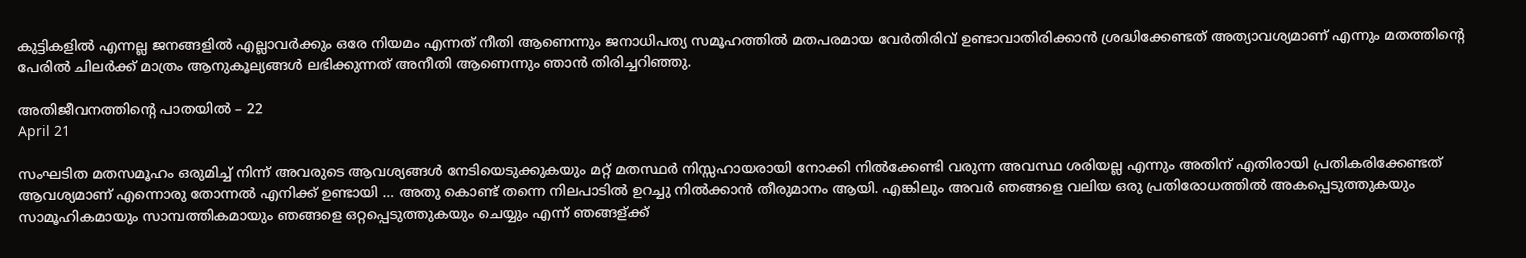കുട്ടികളിൽ എന്നല്ല ജനങ്ങളിൽ എല്ലാവർക്കും ഒരേ നിയമം എന്നത് നീതി ആണെന്നും ജനാധിപത്യ സമൂഹത്തിൽ മതപരമായ വേർതിരിവ് ഉണ്ടാവാതിരിക്കാൻ ശ്രദ്ധിക്കേണ്ടത് അത്യാവശ്യമാണ് എന്നും മതത്തിന്റെ പേരിൽ ചിലർക്ക് മാത്രം ആനുകൂല്യങ്ങൾ ലഭിക്കുന്നത് അനീതി ആണെന്നും ഞാൻ തിരിച്ചറിഞ്ഞു.

അതിജീവനത്തിന്റെ പാതയിൽ – 22
April 21

സംഘടിത മതസമൂഹം ഒരുമിച്ച് നിന്ന് അവരുടെ ആവശ്യങ്ങൾ നേടിയെടുക്കുകയും മറ്റ് മതസ്ഥർ നിസ്സഹായരായി നോക്കി നില്‍ക്കേണ്ടി വരുന്ന അവസ്ഥ ശരിയല്ല എന്നും അതിന് എതിരായി പ്രതികരിക്കേണ്ടത് ആവശ്യമാണ് എന്നൊരു തോന്നൽ എനിക്ക് ഉണ്ടായി … അതു കൊണ്ട് തന്നെ നിലപാടിൽ ഉറച്ചു നിൽക്കാൻ തീരുമാനം ആയി. എങ്കിലും അവർ ഞങ്ങളെ വലിയ ഒരു പ്രതിരോധത്തിൽ അകപ്പെടുത്തുകയും സാമൂഹികമായും സാമ്പത്തികമായും ഞങ്ങളെ ഒറ്റപ്പെടുത്തുകയും ചെയ്യും എന്ന് ഞങ്ങള്ക്ക്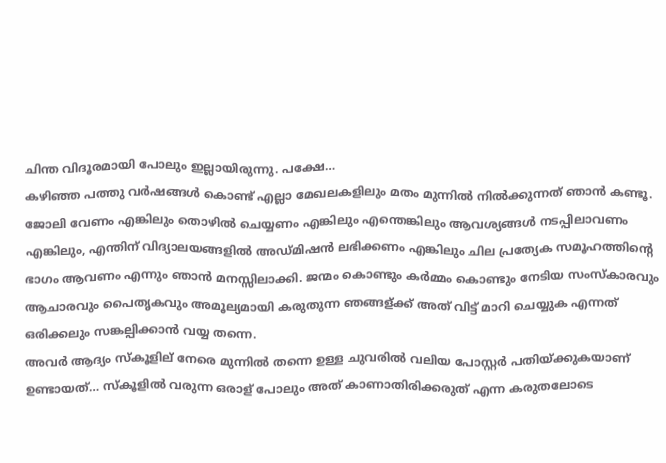ചിന്ത വിദൂരമായി പോലും ഇല്ലായിരുന്നു. പക്ഷേ…
കഴിഞ്ഞ പത്തു വർഷങ്ങൾ കൊണ്ട് എല്ലാ മേഖലകളിലും മതം മുന്നിൽ നിൽക്കുന്നത് ഞാൻ കണ്ടൂ. ജോലി വേണം എങ്കിലും തൊഴിൽ ചെയ്യണം എങ്കിലും എന്തെങ്കിലും ആവശ്യങ്ങള്‍ നടപ്പിലാവണം എങ്കിലും, എന്തിന് വിദ്യാലയങ്ങളിൽ അഡ്മിഷൻ ലഭിക്കണം എങ്കിലും ചില പ്രത്യേക സമൂഹത്തിന്റെ ഭാഗം ആവണം എന്നും ഞാൻ മനസ്സിലാക്കി. ജന്മം കൊണ്ടും കർമ്മം കൊണ്ടും നേടിയ സംസ്കാരവും ആചാരവും പൈതൃകവും അമൂല്യമായി കരുതുന്ന ഞങ്ങള്ക്ക് അത് വിട്ട് മാറി ചെയ്യുക എന്നത് ഒരിക്കലും സങ്കല്പിക്കാൻ വയ്യ തന്നെ.
അവർ ആദ്യം സ്കൂളില് നേരെ മുന്നിൽ തന്നെ ഉള്ള ചുവരിൽ വലിയ പോസ്റ്റർ പതിയ്‌ക്കുകയാണ് ഉണ്ടായത്… സ്കൂളിൽ വരുന്ന ഒരാള് പോലും അത് കാണാതിരിക്കരുത് എന്ന കരുതലോടെ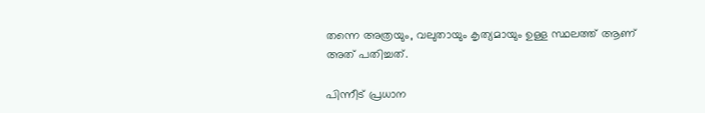തന്നെ അത്രയും, വലുതായും കൃത്യമായും ഉള്ള സ്ഥലത്ത് ആണ് അത് പതിച്ചത്.

പിന്നീട് പ്രധാന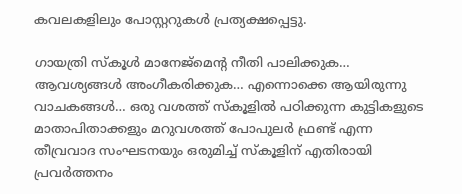കവലകളിലും പോസ്റ്ററുകൾ പ്രത്യക്ഷപ്പെട്ടു.

ഗായത്രി സ്കൂൾ മാനേജ്മെന്റ നീതി പാലിക്കുക… ആവശ്യങ്ങൾ അംഗീകരിക്കുക… എന്നൊക്കെ ആയിരുന്നു വാചകങ്ങൾ… ഒരു വശത്ത് സ്കൂളിൽ പഠിക്കുന്ന കുട്ടികളുടെ മാതാപിതാക്കളും മറുവശത്ത് പോപുലർ ഫ്രണ്ട് എന്ന തീവ്രവാദ സംഘടനയും ഒരുമിച്ച് സ്കൂളിന് എതിരായി പ്രവർത്തനം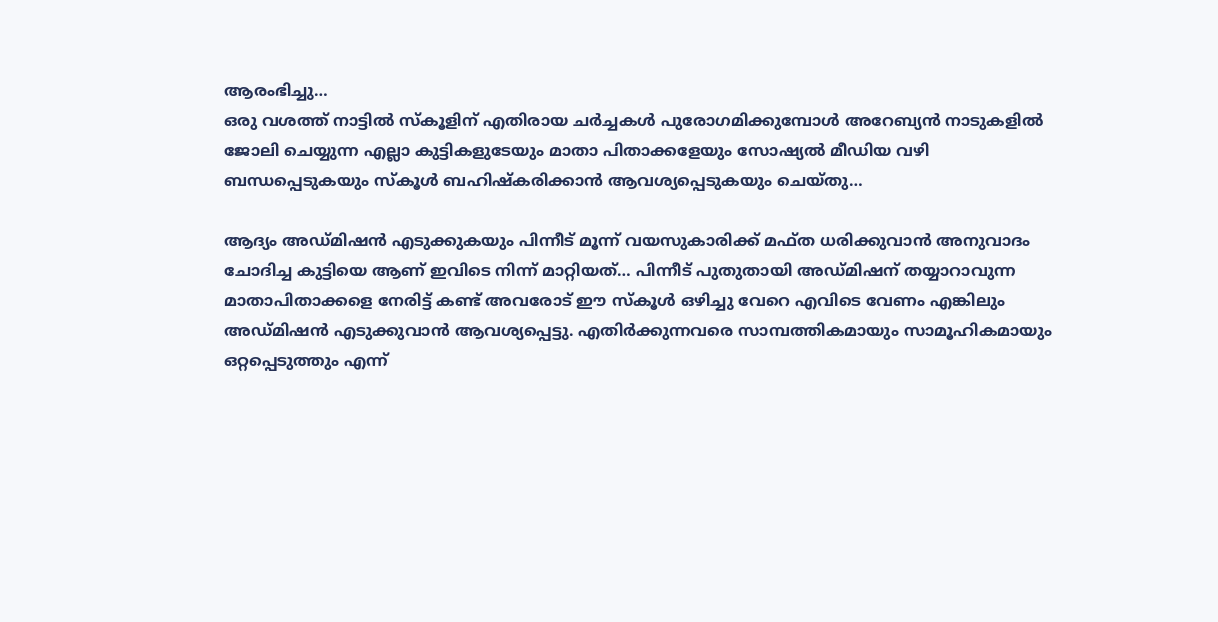ആരംഭിച്ചു…
ഒരു വശത്ത് നാട്ടിൽ സ്കൂളിന് എതിരായ ചർച്ചകൾ പുരോഗമിക്കുമ്പോൾ അറേബ്യൻ നാടുകളിൽ ജോലി ചെയ്യുന്ന എല്ലാ കുട്ടികളുടേയും മാതാ പിതാക്കളേയും സോഷ്യൽ മീഡിയ വഴി ബന്ധപ്പെടുകയും സ്കൂൾ ബഹിഷ്കരിക്കാൻ ആവശ്യപ്പെടുകയും ചെയ്തു…

ആദ്യം അഡ്മിഷൻ എടുക്കുകയും പിന്നീട് മൂന്ന് വയസുകാരിക്ക് മഫ്ത ധരിക്കുവാൻ അനുവാദം ചോദിച്ച കുട്ടിയെ ആണ് ഇവിടെ നിന്ന് മാറ്റിയത്… പിന്നീട് പുതുതായി അഡ്മിഷന് തയ്യാറാവുന്ന മാതാപിതാക്കളെ നേരിട്ട് കണ്ട് അവരോട് ഈ സ്കൂൾ ഒഴിച്ചു വേറെ എവിടെ വേണം എങ്കിലും അഡ്മിഷൻ എടുക്കുവാൻ ആവശ്യപ്പെട്ടു. എതിർക്കുന്നവരെ സാമ്പത്തികമായും സാമൂഹികമായും ഒറ്റപ്പെടുത്തും എന്ന്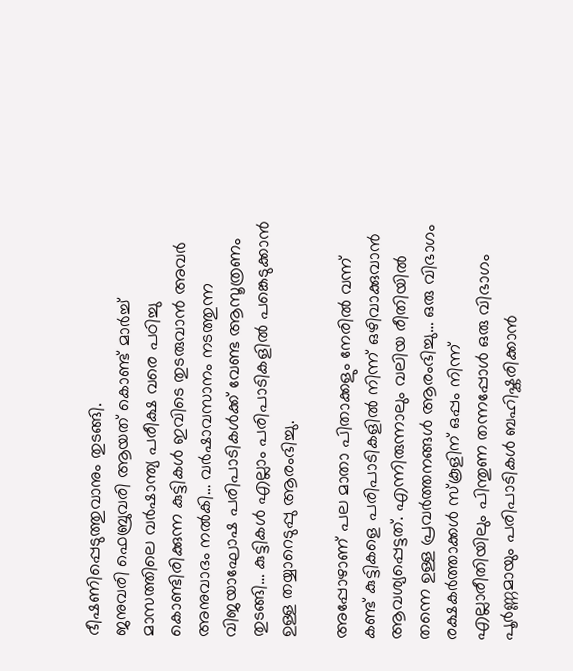ഭീഷണിപ്പെടുത്തുവാനും തുടങ്ങി.
ജനുവരി ഫെബ്രുവരി ആയത് കൊണ്ട് മാർച്ച് മാസത്തിലെ വർഷാന്ത്യ പരീക്ഷ വരെ പഠിച്ചു കൊണ്ടിരിക്കുന്ന കുട്ടികൾ ഇവിടെ തുടരുവാൻ അവർ അനുവാദം നൽകി… വർഷാവസാനം നടത്തുന്ന വിജയാഘോഷ പരിപാടികൾക്ക് വേണ്ട ആസൂത്രണം തുടങ്ങി… കുട്ടികൾ എല്ലാം പരിപാടികളിൽ പങ്കെടുക്കാൻ ഉള്ള തയ്യാറെടുപ്പു ആരംഭിച്ചു.

അപ്പോഴാണ് പല മാതാ പിതാക്കളും നേരിൽ വന്ന് കണ്ട് കുട്ടികളെ പരിപാടികളിൽ നിന്ന് ഒഴിവാക്കുവാൻ ആവശ്യപ്പെട്ടത്. എന്നിരുന്നാലും വലിയ രീതിയിൽ തന്നെ ഉള്ള പ്രവർത്തനങ്ങൾ ആരംഭിച്ചു… ഒരു വിഭാഗം രക്ഷകർത്താക്കൾ സ്കൂളിന് ഒപ്പം നിന്ന് എല്ലാരീതിയിലും പിന്തുണ തന്നപ്പോൾ ഒരു വിഭാഗം പൂർണ്ണമായും പരിപാടികൾ ബഹിഷ്കരിക്കാൻ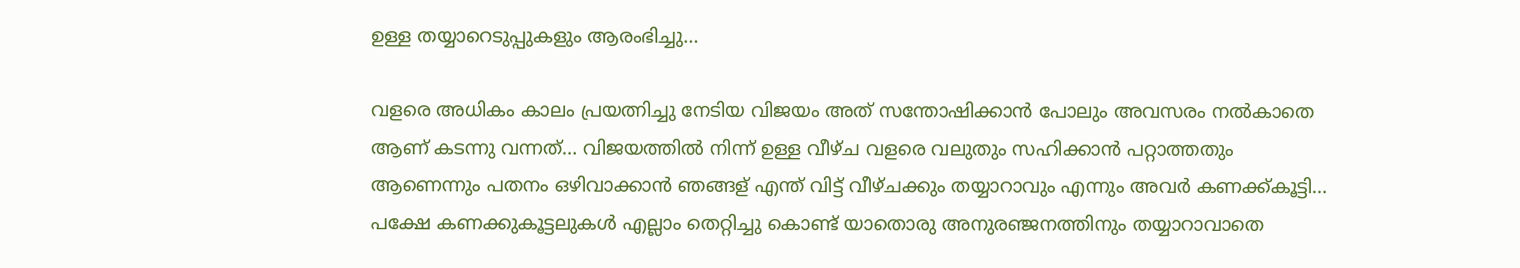ഉള്ള തയ്യാറെടുപ്പുകളും ആരംഭിച്ചു…

വളരെ അധികം കാലം പ്രയത്നിച്ചു നേടിയ വിജയം അത് സന്തോഷിക്കാൻ പോലും അവസരം നൽകാതെ ആണ് കടന്നു വന്നത്… വിജയത്തിൽ നിന്ന് ഉള്ള വീഴ്ച വളരെ വലുതും സഹിക്കാൻ പറ്റാത്തതും ആണെന്നും പതനം ഒഴിവാക്കാൻ ഞങ്ങള് എന്ത് വിട്ട് വീഴ്ചക്കും തയ്യാറാവും എന്നും അവർ കണക്ക്കൂട്ടി… പക്ഷേ കണക്കുകൂട്ടലുകൾ എല്ലാം തെറ്റിച്ചു കൊണ്ട് യാതൊരു അനുരഞ്ജനത്തിനും തയ്യാറാവാതെ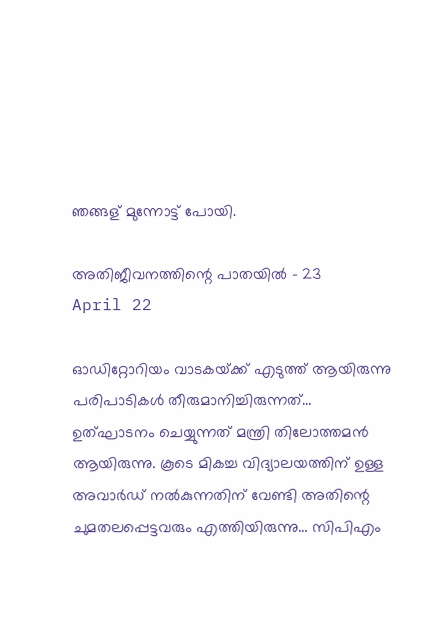ഞങ്ങള് മുന്നോട്ട് പോയി.

അതിജീവനത്തിന്റെ പാതയിൽ – 23
April 22

ഓഡിറ്റോറിയം വാടകയ്‌ക്ക് എടുത്ത് ആയിരുന്നു പരിപാടികൾ തീരുമാനിച്ചിരുന്നത്… ഉത്ഘാടനം ചെയ്യുന്നത് മന്ത്രി തിലോത്തമൻ ആയിരുന്നു. കൂടെ മികച്ച വിദ്യാലയത്തിന് ഉള്ള അവാർഡ് നൽകുന്നതിന് വേണ്ടി അതിന്റെ ചുമതലപ്പെട്ടവരും എത്തിയിരുന്നു… സിപിഎം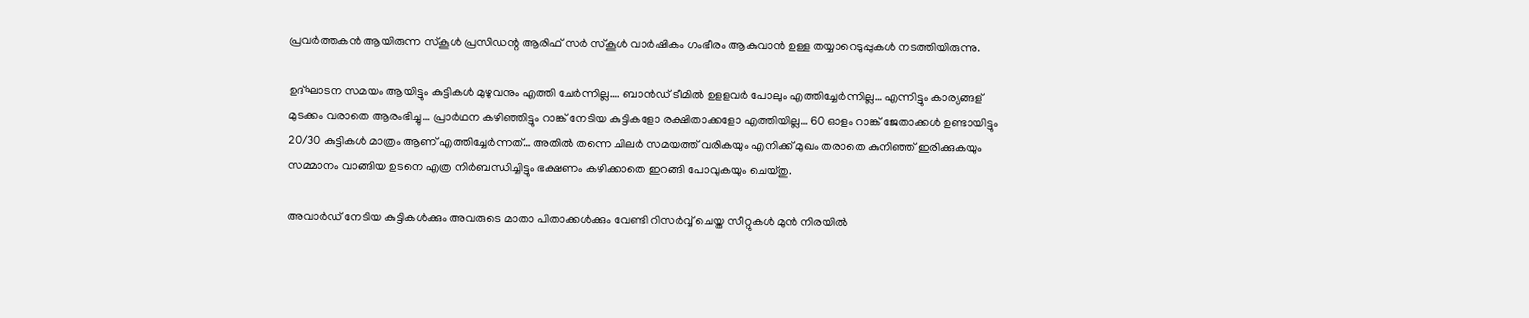പ്രവർത്തകൻ ആയിരുന്ന സ്കൂൾ പ്രസിഡന്റ ആരിഫ് സർ സ്കൂൾ വാർഷികം ഗംഭീരം ആകുവാൻ ഉള്ള തയ്യാറെടുപ്പുകൾ നടത്തിയിരുന്നു.

ഉദ്ഘാടന സമയം ആയിട്ടും കുട്ടികൾ മുഴുവനും എത്തി ചേർന്നില്ല…. ബാൻഡ് ടീമിൽ ഉളളവർ പോലും എത്തിച്ചേർന്നില്ല… എന്നിട്ടും കാര്യങ്ങള് മുടക്കം വരാതെ ആരംഭിച്ചു… പ്രാർഥന കഴിഞ്ഞിട്ടും റാങ്ക് നേടിയ കുട്ടികളോ രക്ഷിതാക്കളോ എത്തിയില്ല… 60 ഓളം റാങ്ക് ജേതാക്കൾ ഉണ്ടായിട്ടും 20/30 കുട്ടികൾ മാത്രം ആണ് എത്തിച്ചേർന്നത്… അതിൽ തന്നെ ചിലർ സമയത്ത് വരികയും എനിക്ക് മുഖം തരാതെ കുനിഞ്ഞ് ഇരിക്കുകയും സമ്മാനം വാങ്ങിയ ഉടനെ എത്ര നിർബന്ധിച്ചിട്ടും ഭക്ഷണം കഴിക്കാതെ ഇറങ്ങി പോവുകയും ചെയ്തു.

അവാർഡ് നേടിയ കുട്ടികൾക്കും അവരുടെ മാതാ പിതാക്കൾക്കും വേണ്ടി റിസർവ്വ് ചെയ്ത സീറ്റുകൾ മുൻ നിരയിൽ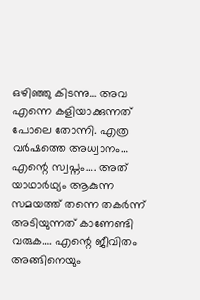ഒഴിഞ്ഞു കിടന്നു… അവ എന്നെ കളിയാക്കുന്നത് പോലെ തോന്നി. എത്ര വർഷത്തെ അധ്വാനം… എന്റെ സ്വപ്നം…. അത് യാഥാർഥ്യം ആകുന്ന സമയത്ത് തന്നെ തകർന്ന് അടിയുന്നത് കാണേണ്ടി വരുക…. എന്റെ ജീവിതം അങ്ങിനെയും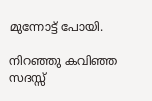മുന്നോട്ട് പോയി.

നിറഞ്ഞു കവിഞ്ഞ സദസ്സ്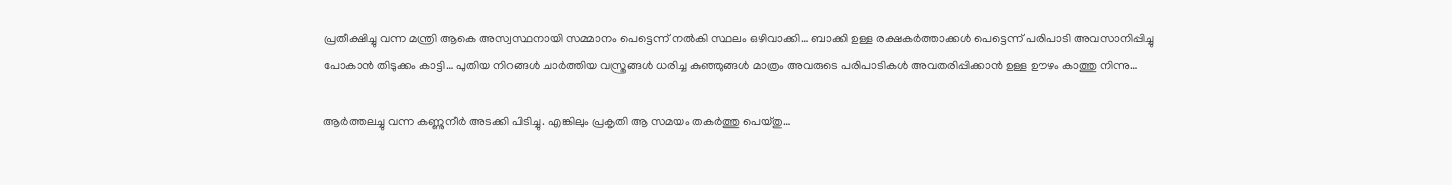പ്രതീക്ഷിച്ചു വന്ന മന്ത്രി ആകെ അസ്വസ്ഥനായി സമ്മാനം പെട്ടെന്ന് നൽകി സ്ഥലം ഒഴിവാക്കി… ബാക്കി ഉള്ള രക്ഷകർത്താക്കൾ പെട്ടെന്ന് പരിപാടി അവസാനിപ്പിച്ചു പോകാൻ തിടുക്കം കാട്ടി… പുതിയ നിറങ്ങൾ ചാർത്തിയ വസ്ത്രങ്ങൾ ധരിച്ച കുഞ്ഞുങ്ങൾ മാത്രം അവരുടെ പരിപാടികൾ അവതരിപ്പിക്കാൻ ഉള്ള ഊഴം കാത്തു നിന്നു…

ആർത്തലച്ചു വന്ന കണ്ണുനീർ അടക്കി പിടിച്ചു. എങ്കിലും പ്രകൃതി ആ സമയം തകർത്തു പെയ്തു…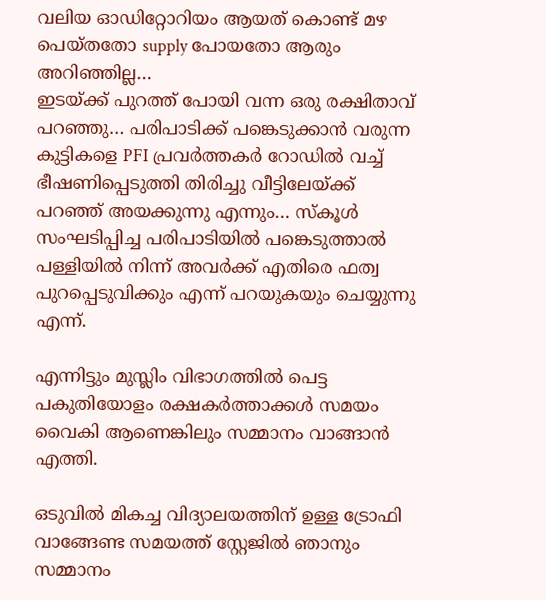വലിയ ഓഡിറ്റോറിയം ആയത് കൊണ്ട് മഴ പെയ്തതോ supply പോയതോ ആരും അറിഞ്ഞില്ല…
ഇടയ്‌ക്ക് പുറത്ത് പോയി വന്ന ഒരു രക്ഷിതാവ് പറഞ്ഞു… പരിപാടിക്ക് പങ്കെടുക്കാൻ വരുന്ന കുട്ടികളെ PFI പ്രവര്‍ത്തകര്‍ റോഡിൽ വച്ച് ഭീഷണിപ്പെടുത്തി തിരിച്ചു വീട്ടിലേയ്‌ക്ക് പറഞ്ഞ് അയക്കുന്നു എന്നും… സ്കൂൾ സംഘടിപ്പിച്ച പരിപാടിയിൽ പങ്കെടുത്താൽ പള്ളിയിൽ നിന്ന് അവർക്ക് എതിരെ ഫത്വ പുറപ്പെടുവിക്കും എന്ന് പറയുകയും ചെയ്യുന്നു എന്ന്.

എന്നിട്ടും മുസ്ലിം വിഭാഗത്തിൽ പെട്ട പകുതിയോളം രക്ഷകർത്താക്കൾ സമയം വൈകി ആണെങ്കിലും സമ്മാനം വാങ്ങാൻ എത്തി.

ഒടുവിൽ മികച്ച വിദ്യാലയത്തിന് ഉള്ള ട്രോഫി വാങ്ങേണ്ട സമയത്ത് സ്റ്റേജിൽ ഞാനും സമ്മാനം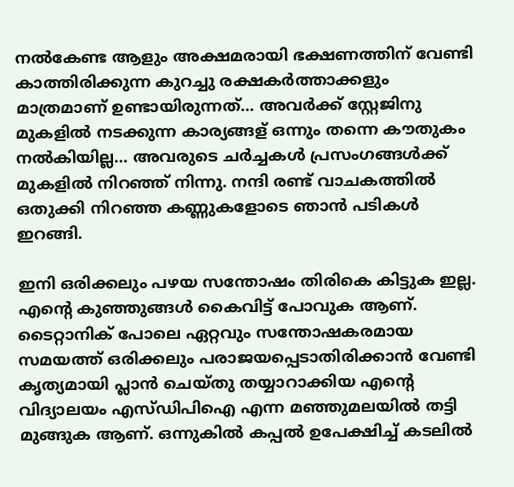നൽകേണ്ട ആളും അക്ഷമരായി ഭക്ഷണത്തിന് വേണ്ടി കാത്തിരിക്കുന്ന കുറച്ചു രക്ഷകർത്താക്കളും മാത്രമാണ് ഉണ്ടായിരുന്നത്… അവർക്ക് സ്റ്റേജിനു മുകളിൽ നടക്കുന്ന കാര്യങ്ങള് ഒന്നും തന്നെ കൗതുകം നൽകിയില്ല… അവരുടെ ചർച്ചകൾ പ്രസംഗങ്ങൾക്ക് മുകളിൽ നിറഞ്ഞ് നിന്നു. നന്ദി രണ്ട് വാചകത്തിൽ ഒതുക്കി നിറഞ്ഞ കണ്ണുകളോടെ ഞാൻ പടികൾ ഇറങ്ങി.

ഇനി ഒരിക്കലും പഴയ സന്തോഷം തിരികെ കിട്ടുക ഇല്ല. എന്റെ കുഞ്ഞുങ്ങൾ കൈവിട്ട് പോവുക ആണ്. ടൈറ്റാനിക് പോലെ ഏറ്റവും സന്തോഷകരമായ സമയത്ത് ഒരിക്കലും പരാജയപ്പെടാതിരിക്കാൻ വേണ്ടി കൃത്യമായി പ്ലാൻ ചെയ്തു തയ്യാറാക്കിയ എന്റെ വിദ്യാലയം എസ്ഡിപിഐ എന്ന മഞ്ഞുമലയിൽ തട്ടി മുങ്ങുക ആണ്. ഒന്നുകിൽ കപ്പൽ ഉപേക്ഷിച്ച് കടലിൽ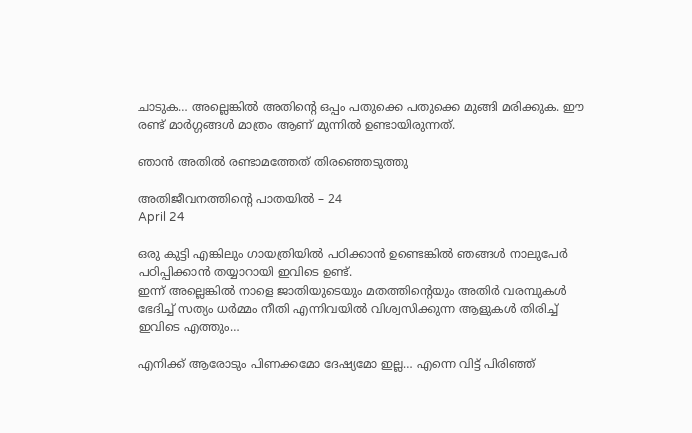ചാടുക… അല്ലെങ്കിൽ അതിന്റെ ഒപ്പം പതുക്കെ പതുക്കെ മുങ്ങി മരിക്കുക. ഈ രണ്ട് മാർഗ്ഗങ്ങൾ മാത്രം ആണ് മുന്നിൽ ഉണ്ടായിരുന്നത്.

ഞാൻ അതിൽ രണ്ടാമത്തേത് തിരഞ്ഞെടുത്തു

അതിജീവനത്തിന്റെ പാതയിൽ – 24
April 24

ഒരു കുട്ടി എങ്കിലും ഗായത്രിയില്‍ പഠിക്കാൻ ഉണ്ടെങ്കിൽ ഞങ്ങൾ നാലുപേർ പഠിപ്പിക്കാൻ തയ്യാറായി ഇവിടെ ഉണ്ട്.
ഇന്ന് അല്ലെങ്കിൽ നാളെ ജാതിയുടെയും മതത്തിന്റെയും അതിർ വരമ്പുകൾ ഭേദിച്ച് സത്യം ധർമ്മം നീതി എന്നിവയിൽ വിശ്വസിക്കുന്ന ആളുകൾ തിരിച്ച് ഇവിടെ എത്തും…

എനിക്ക് ആരോടും പിണക്കമോ ദേഷ്യമോ ഇല്ല… എന്നെ വിട്ട് പിരിഞ്ഞ്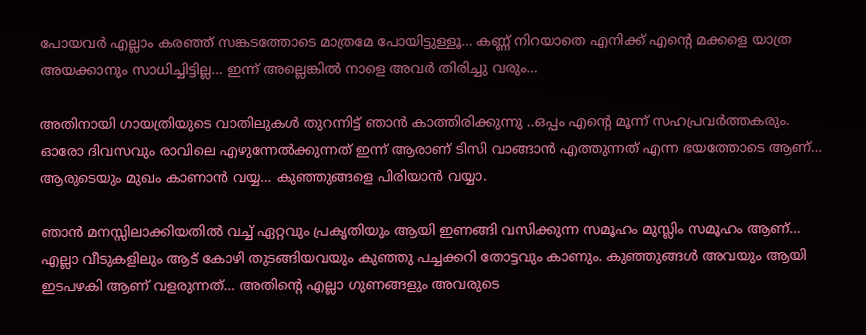പോയവര്‍ എല്ലാം കരഞ്ഞ് സങ്കടത്തോടെ മാത്രമേ പോയിട്ടുള്ളൂ… കണ്ണ് നിറയാതെ എനിക്ക് എന്റെ മക്കളെ യാത്ര അയക്കാനും സാധിച്ചിട്ടില്ല… ഇന്ന് അല്ലെങ്കിൽ നാളെ അവർ തിരിച്ചു വരും…

അതിനായി ഗായത്രിയുടെ വാതിലുകൾ തുറന്നിട്ട് ഞാൻ കാത്തിരിക്കുന്നു ..ഒപ്പം എന്റെ മൂന്ന് സഹപ്രവർത്തകരും.
ഓരോ ദിവസവും രാവിലെ എഴുന്നേൽക്കുന്നത് ഇന്ന് ആരാണ് ടിസി വാങ്ങാൻ എത്തുന്നത് എന്ന ഭയത്തോടെ ആണ്… ആരുടെയും മുഖം കാണാൻ വയ്യ… കുഞ്ഞുങ്ങളെ പിരിയാൻ വയ്യാ.

ഞാൻ മനസ്സിലാക്കിയതില്‍ വച്ച് ഏറ്റവും പ്രകൃതിയും ആയി ഇണങ്ങി വസിക്കുന്ന സമൂഹം മുസ്ലിം സമൂഹം ആണ്… എല്ലാ വീടുകളിലും ആട് കോഴി തുടങ്ങിയവയും കുഞ്ഞു പച്ചക്കറി തോട്ടവും കാണും. കുഞ്ഞുങ്ങൾ അവയും ആയി ഇടപഴകി ആണ് വളരുന്നത്… അതിന്റെ എല്ലാ ഗുണങ്ങളും അവരുടെ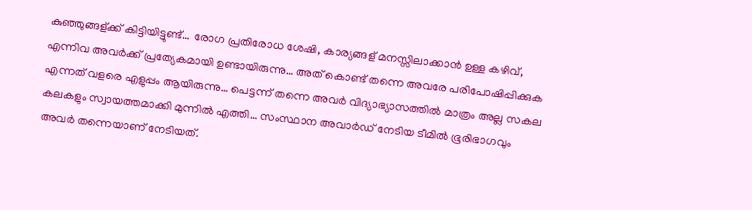കുഞ്ഞുങ്ങള്ക്ക് കിട്ടിയിട്ടുണ്ട്… രോഗ പ്രതിരോധ ശേഷി, കാര്യങ്ങള് മനസ്സിലാക്കാൻ ഉള്ള കഴിവ്, എന്നിവ അവർക്ക് പ്രത്യേകമായി ഉണ്ടായിരുന്നു… അത് കൊണ്ട് തന്നെ അവരേ പരിപോഷിപ്പിക്കുക എന്നത് വളരെ എളുപ്പം ആയിരുന്നു… പെട്ടന്ന് തന്നെ അവർ വിദ്യാഭ്യാസത്തിൽ മാത്രം അല്ല സകല കലകളും സ്വായത്തമാക്കി മുന്നിൽ എത്തി… സംസ്ഥാന അവാർഡ് നേടിയ ടീമിൽ ഭൂരിഭാഗവും അവർ തന്നെയാണ് നേടിയത്.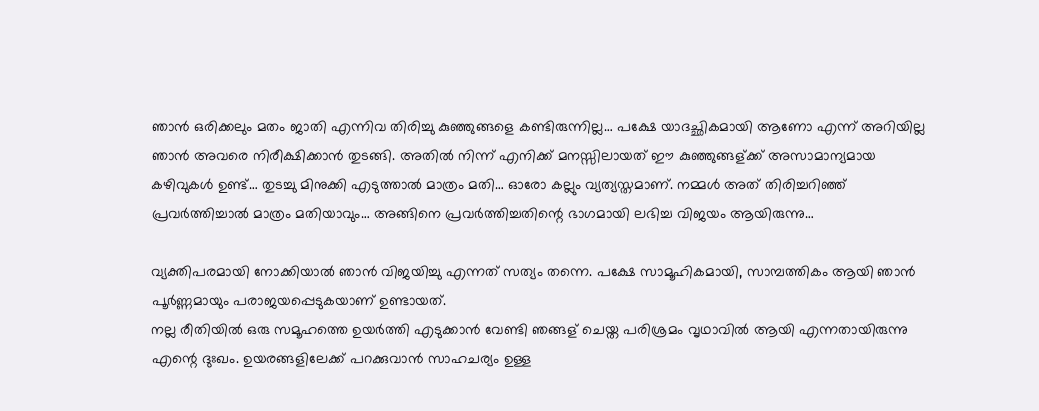ഞാൻ ഒരിക്കലും മതം ജാതി എന്നിവ തിരിച്ചു കുഞ്ഞുങ്ങളെ കണ്ടിരുന്നില്ല… പക്ഷേ യാദച്ഛികമായി ആണോ എന്ന് അറിയില്ല ഞാൻ അവരെ നിരീക്ഷിക്കാൻ തുടങ്ങി. അതിൽ നിന്ന് എനിക്ക് മനസ്സിലായത് ഈ കുഞ്ഞുങ്ങള്ക്ക് അസാമാന്യമായ കഴിവുകൾ ഉണ്ട്… തുടച്ചു മിനുക്കി എടുത്താൽ മാത്രം മതി… ഓരോ കല്ലും വ്യത്യസ്തമാണ്. നമ്മൾ അത് തിരിച്ചറിഞ്ഞ് പ്രവർത്തിച്ചാൽ മാത്രം മതിയാവും… അങ്ങിനെ പ്രവർത്തിച്ചതിന്റെ ഭാഗമായി ലഭിച്ച വിജയം ആയിരുന്നു…

വ്യക്തിപരമായി നോക്കിയാൽ ഞാൻ വിജയിച്ചു എന്നത് സത്യം തന്നെ. പക്ഷേ സാമൂഹികമായി, സാമ്പത്തികം ആയി ഞാൻ പൂർണ്ണമായും പരാജയപ്പെടുകയാണ് ഉണ്ടായത്.
നല്ല രീതിയിൽ ഒരു സമൂഹത്തെ ഉയർത്തി എടുക്കാൻ വേണ്ടി ഞങ്ങള് ചെയ്ത പരിശ്രമം വൃഥാവിൽ ആയി എന്നതായിരുന്നു എന്റെ ദുഃഖം. ഉയരങ്ങളിലേക്ക് പറക്കുവാൻ സാഹചര്യം ഉള്ള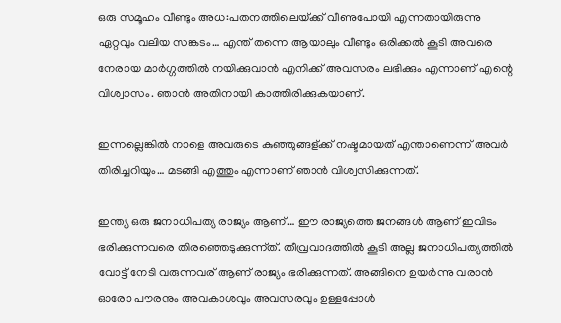ഒരു സമൂഹം വീണ്ടും അധ:പതനത്തിലെയ്‌ക്ക് വീണുപോയി എന്നതായിരുന്നു ഏറ്റവും വലിയ സങ്കടം… എന്ത് തന്നെ ആയാലും വീണ്ടും ഒരിക്കൽ കൂടി അവരെ നേരായ മാർഗ്ഗത്തിൽ നയിക്കുവാൻ എനിക്ക് അവസരം ലഭിക്കും എന്നാണ് എന്റെ വിശ്വാസം. ഞാൻ അതിനായി കാത്തിരിക്കുകയാണ്.

ഇന്നല്ലെങ്കിൽ നാളെ അവരുടെ കുഞ്ഞുങ്ങള്ക്ക് നഷ്ടമായത് എന്താണെന്ന് അവർ തിരിച്ചറിയും… മടങ്ങി എത്തും എന്നാണ് ഞാൻ വിശ്വസിക്കുന്നത്.

ഇന്ത്യ ഒരു ജനാധിപത്യ രാജ്യം ആണ്… ഈ രാജ്യത്തെ ജനങ്ങൾ ആണ് ഇവിടം ഭരിക്കുന്നവരെ തിരഞ്ഞെടുക്കുന്ന്ത്. തീവ്രവാദത്തിൽ കൂടി അല്ല ജനാധിപത്യത്തിൽ വോട്ട് നേടി വരുന്നവര് ആണ് രാജ്യം ഭരിക്കുന്നത്. അങ്ങിനെ ഉയർന്നു വരാൻ ഓരോ പൗരനും അവകാശവും അവസരവും ഉള്ളപ്പോൾ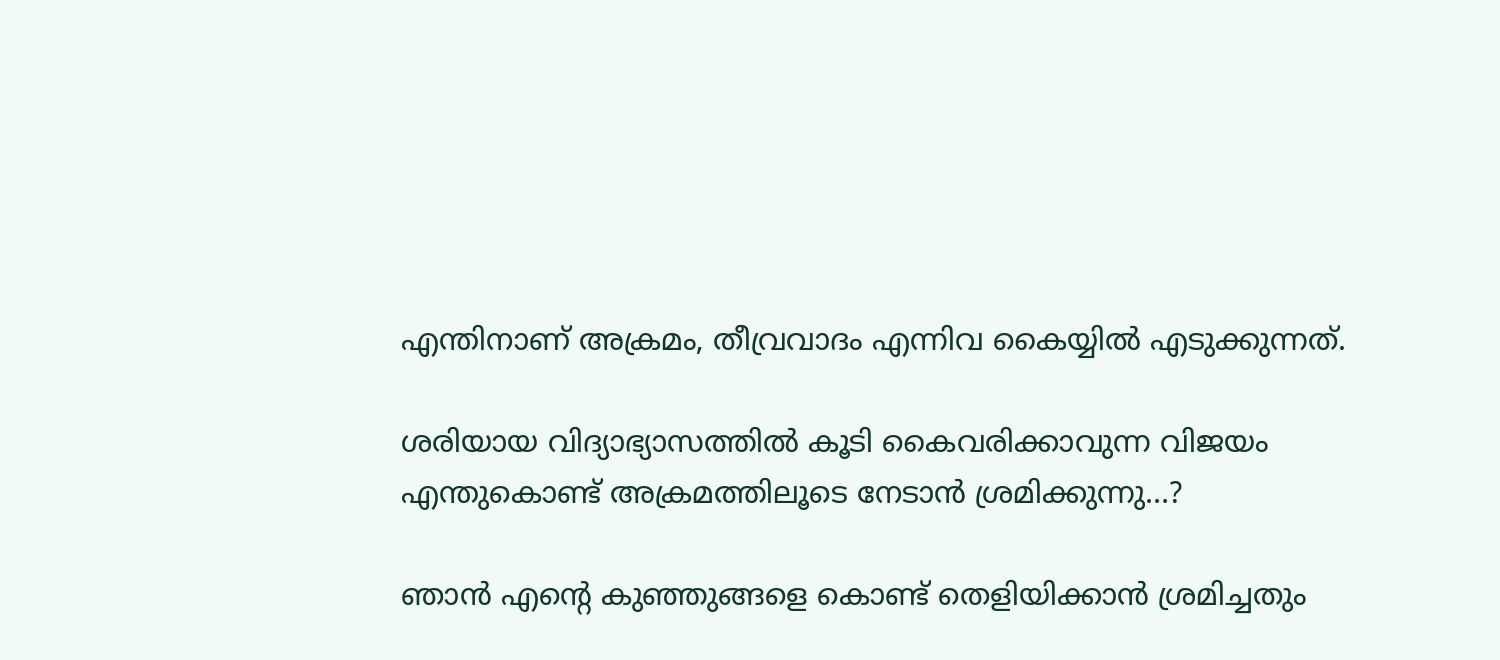എന്തിനാണ് അക്രമം, തീവ്രവാദം എന്നിവ കൈയ്യിൽ എടുക്കുന്നത്.

ശരിയായ വിദ്യാഭ്യാസത്തിൽ കൂടി കൈവരിക്കാവുന്ന വിജയം എന്തുകൊണ്ട് അക്രമത്തിലൂടെ നേടാൻ ശ്രമിക്കുന്നു…?

ഞാൻ എന്റെ കുഞ്ഞുങ്ങളെ കൊണ്ട് തെളിയിക്കാൻ ശ്രമിച്ചതും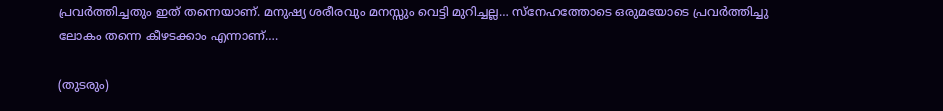പ്രവർത്തിച്ചതും ഇത് തന്നെയാണ്. മനുഷ്യ ശരീരവും മനസ്സും വെട്ടി മുറിച്ചല്ല… സ്നേഹത്തോടെ ഒരുമയോടെ പ്രവർത്തിച്ചു ലോകം തന്നെ കീഴടക്കാം എന്നാണ്….

(തുടരും)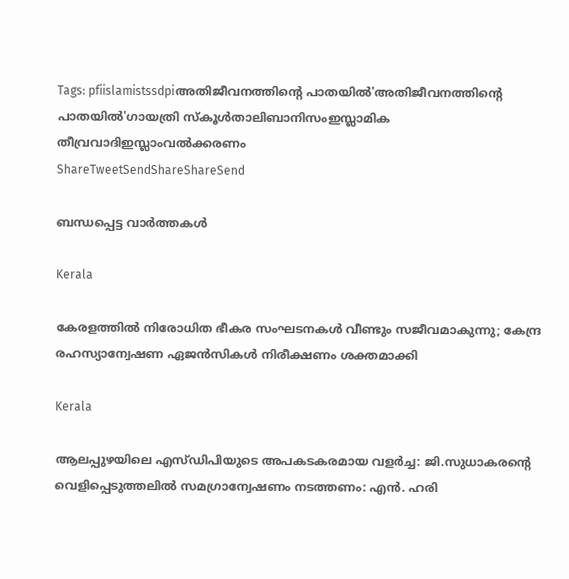Tags: pfiislamistssdpiഅതിജീവനത്തിന്‍റെ പാതയിൽ'അതിജീവനത്തിന്റെ പാതയില്‍'ഗായത്രി സ്കൂള്‍താലിബാനിസംഇസ്ലാമിക തീവ്രവാദിഇസ്ലാംവല്‍ക്കരണം
ShareTweetSendShareShareSend

ബന്ധപ്പെട്ട വാര്‍ത്തകള്‍

Kerala

കേരളത്തിൽ നിരോധിത ഭീകര സംഘടനകള്‍ വീണ്ടും സജീവമാകുന്നു; കേന്ദ്ര രഹസ്യാന്വേഷണ ഏജന്‍സികള്‍ നിരീക്ഷണം ശക്തമാക്കി

Kerala

ആലപ്പുഴയിലെ എസ്ഡിപിയുടെ അപകടകരമായ വളർച്ച: ജി.സുധാകരന്റെ വെളിപ്പെടുത്തലിൽ സമഗ്രാന്വേഷണം നടത്തണം: എൻ. ഹരി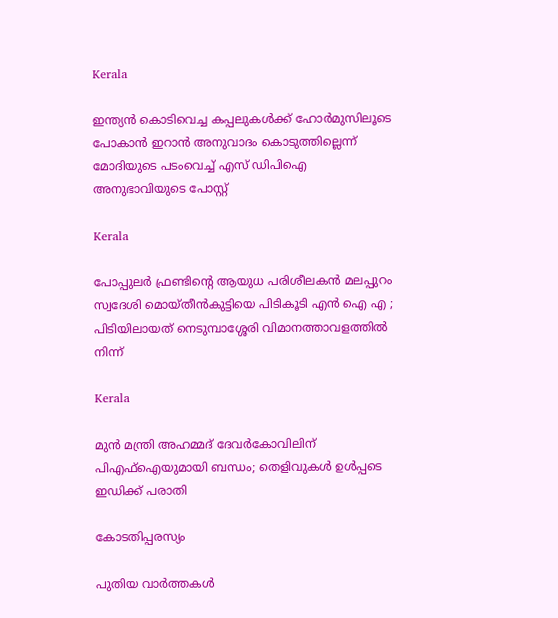Kerala

ഇന്ത്യന്‍ കൊടിവെച്ച കപ്പലുകള്‍ക്ക് ഹോര്‍മുസിലൂടെ പോകാന്‍ ഇറാന്‍ അനുവാദം കൊടുത്തില്ലെന്ന് മോദിയുടെ പടംവെച്ച് എസ് ഡിപിഐ അനുഭാവിയുടെ പോസ്റ്റ്

Kerala

പോപ്പുലർ ഫ്രണ്ടിന്റെ ആയുധ പരിശീലകൻ മലപ്പുറം സ്വദേശി മൊയ്തീൻകുട്ടിയെ പിടികൂടി എൻ ഐ എ ; പിടിയിലായത് നെടുമ്പാശ്ശേരി വിമാനത്താവളത്തിൽ നിന്ന്

Kerala

മുന്‍ മന്ത്രി അഹമ്മദ് ദേവര്‍കോവിലിന് പിഎഫ്‌ഐയുമായി ബന്ധം; തെളിവുകള്‍ ഉള്‍പ്പടെ ഇഡിക്ക് പരാതി

കോടതിപ്പരസ്യം

പുതിയ വാര്‍ത്തകള്‍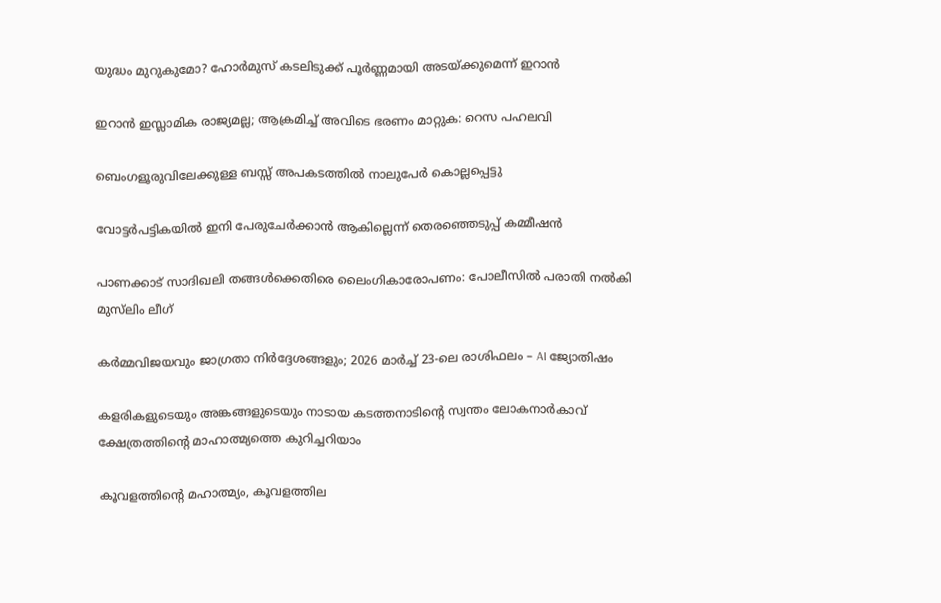യുദ്ധം മുറുകുമോ? ഹോർമുസ് കടലിടുക്ക് പൂർണ്ണമായി അടയ്‌ക്കുമെന്ന് ഇറാൻ

ഇറാൻ ഇസ്ലാമിക രാജ്യമല്ല; ആക്രമിച്ച് അവിടെ ഭരണം മാറ്റുക: റെസ പഹലവി

ബെംഗളൂരുവിലേക്കുള്ള ബസ്സ് അപകടത്തിൽ നാലുപേർ കൊല്ലപ്പെട്ടു

വോട്ടർപട്ടികയിൽ ഇനി പേരുചേർക്കാൻ ആകില്ലെന്ന് തെരഞ്ഞെടുപ്പ് കമ്മീഷൻ

പാണക്കാട് സാദിഖലി തങ്ങൾക്കെതിരെ ലൈംഗികാരോപണം: പോലീസിൽ പരാതി നൽകി മുസ്‌ലിം ലീഗ്

കർമ്മവിജയവും ജാഗ്രതാ നിർദ്ദേശങ്ങളും; 2026 മാർച്ച് 23-ലെ രാശിഫലം – AI ജ്യോതിഷം

കളരികളുടെയും അങ്കങ്ങളുടെയും നാടായ കടത്തനാടിന്റെ സ്വന്തം ലോകനാർകാവ് ക്ഷേത്രത്തിന്റെ മാഹാത്മ്യത്തെ കുറിച്ചറിയാം

കൂവളത്തിന്റെ മഹാത്മ്യം, കൂവളത്തില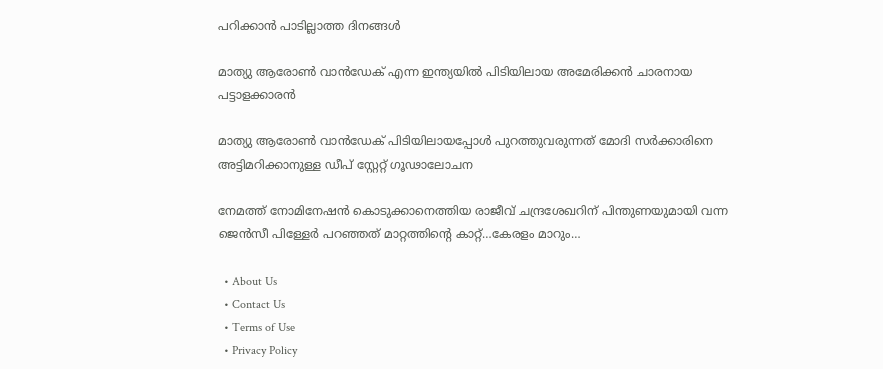പറിക്കാൻ പാടില്ലാത്ത ദിനങ്ങൾ

മാത്യു ആരോണ്‍ വാന്‍ഡേക് എന്ന ഇന്ത്യയില്‍ പിടിയിലായ അമേരിക്കന്‍ ചാരനായ പട്ടാളക്കാരന്‍

മാത്യു ആരോണ്‍ വാന്‍ഡേക് പിടിയിലായപ്പോള്‍ പുറത്തുവരുന്നത് മോദി സര്‍ക്കാരിനെ അട്ടിമറിക്കാനുള്ള ഡീപ് സ്റ്റേറ്റ് ഗൂഢാലോചന

നേമത്ത് നോമിനേഷന്‍ കൊടുക്കാനെത്തിയ രാജീവ് ചന്ദ്രശേഖറിന് പിന്തുണയുമായി വന്ന ജെന്‍സീ പിള്ളേര്‍ പറഞ്ഞത് മാറ്റത്തിന്റെ കാറ്റ്…കേരളം മാറും…

  • About Us
  • Contact Us
  • Terms of Use
  • Privacy Policy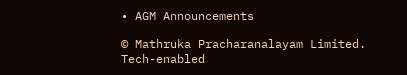• AGM Announcements

© Mathruka Pracharanalayam Limited.
Tech-enabled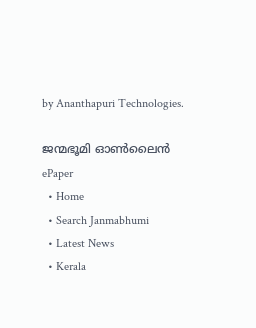by Ananthapuri Technologies.

ജന്മഭൂമി ഓണ്‍ലൈന്‍
ePaper
  • Home
  • Search Janmabhumi
  • Latest News
  • Kerala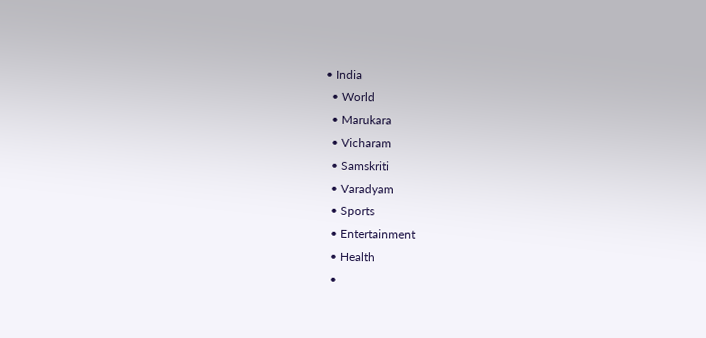• India
  • World
  • Marukara
  • Vicharam
  • Samskriti
  • Varadyam
  • Sports
  • Entertainment
  • Health
  •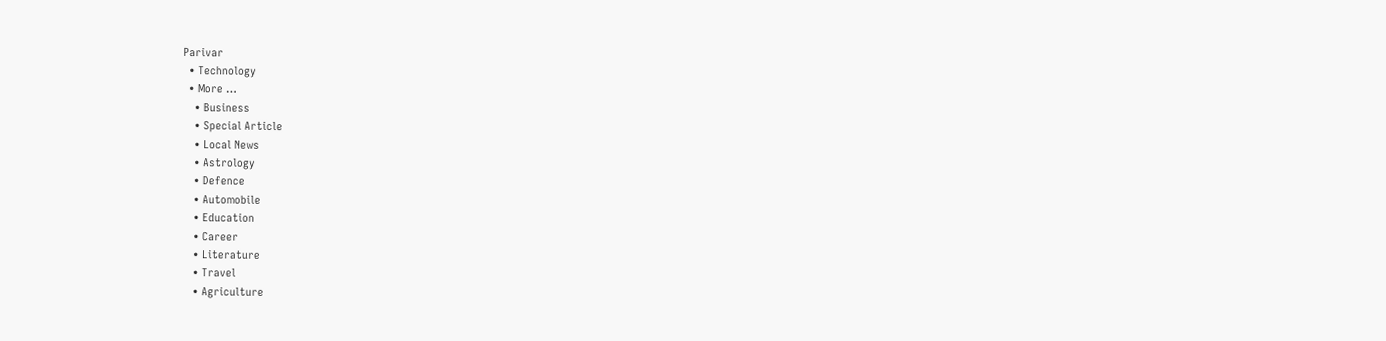Parivar
  • Technology
  • More …
    • Business
    • Special Article
    • Local News
    • Astrology
    • Defence
    • Automobile
    • Education
    • Career
    • Literature
    • Travel
    • Agriculture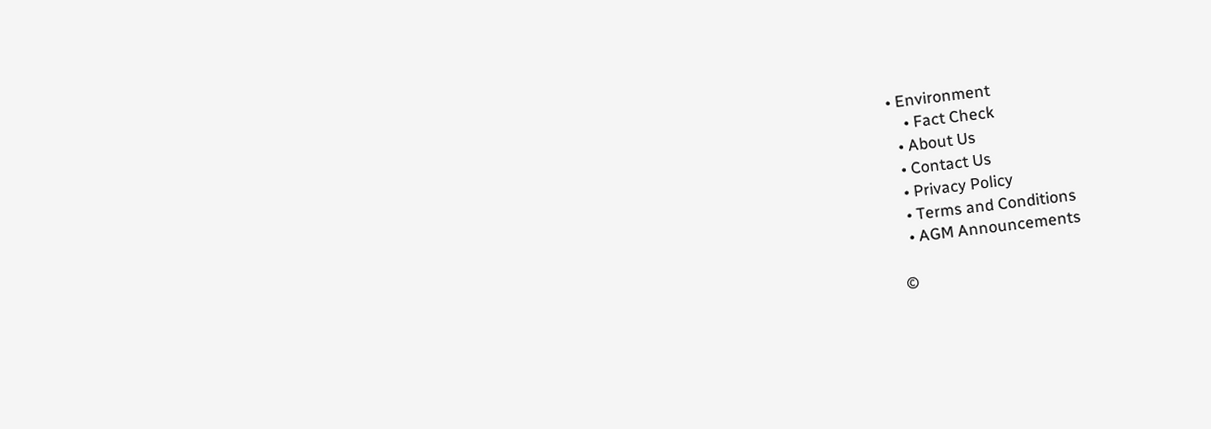• Environment
    • Fact Check
  • About Us
  • Contact Us
  • Privacy Policy
  • Terms and Conditions
  • AGM Announcements

©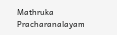Mathruka Pracharanalayam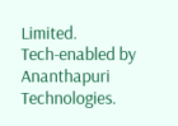Limited.
Tech-enabled by Ananthapuri Technologies.